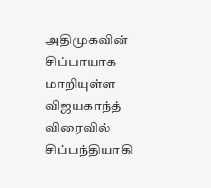அதிமுகவின் சிப்பாயாக மாறியுள்ள விஜயகாந்த் விரைவில் சிப்பந்தியாகி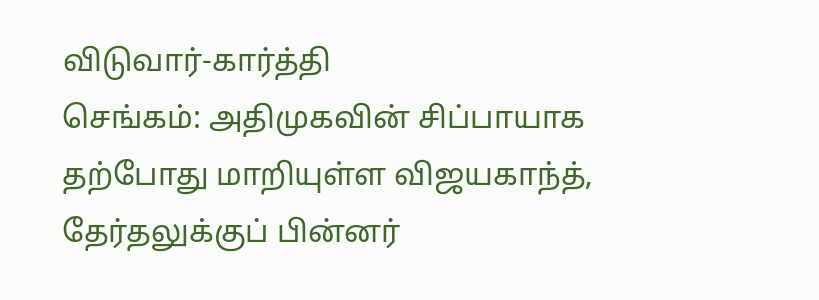விடுவார்-கார்த்தி
செங்கம்: அதிமுகவின் சிப்பாயாக தற்போது மாறியுள்ள விஜயகாந்த், தேர்தலுக்குப் பின்னர்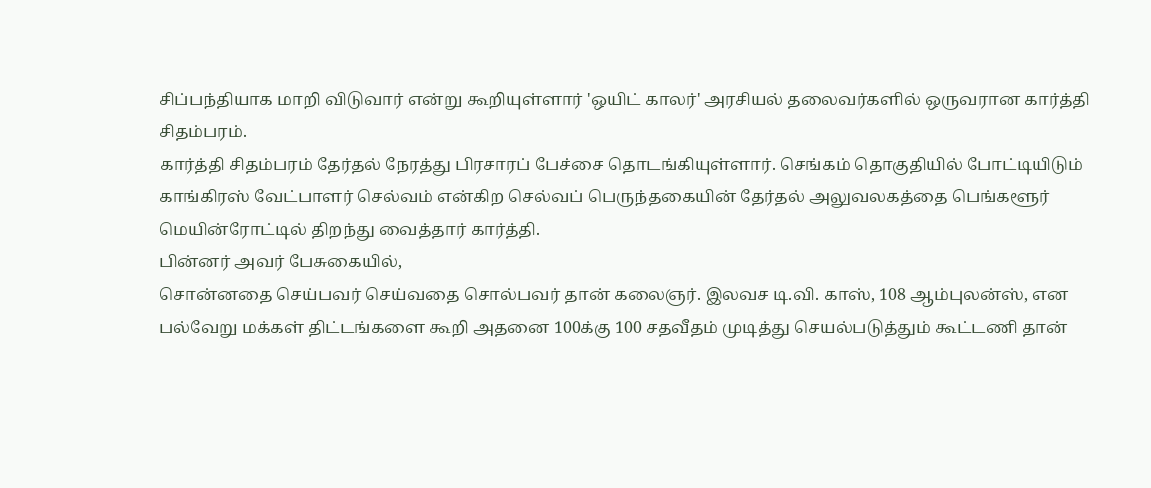சிப்பந்தியாக மாறி விடுவார் என்று கூறியுள்ளார் 'ஒயிட் காலர்' அரசியல் தலைவர்களில் ஒருவரான கார்த்தி சிதம்பரம்.
கார்த்தி சிதம்பரம் தேர்தல் நேரத்து பிரசாரப் பேச்சை தொடங்கியுள்ளார். செங்கம் தொகுதியில் போட்டியிடும் காங்கிரஸ் வேட்பாளர் செல்வம் என்கிற செல்வப் பெருந்தகையின் தேர்தல் அலுவலகத்தை பெங்களூர் மெயின்ரோட்டில் திறந்து வைத்தார் கார்த்தி.
பின்னர் அவர் பேசுகையில்,
சொன்னதை செய்பவர் செய்வதை சொல்பவர் தான் கலைஞர். இலவச டி.வி. காஸ், 108 ஆம்புலன்ஸ், என பல்வேறு மக்கள் திட்டங்களை கூறி அதனை 100க்கு 100 சதவீதம் முடித்து செயல்படுத்தும் கூட்டணி தான்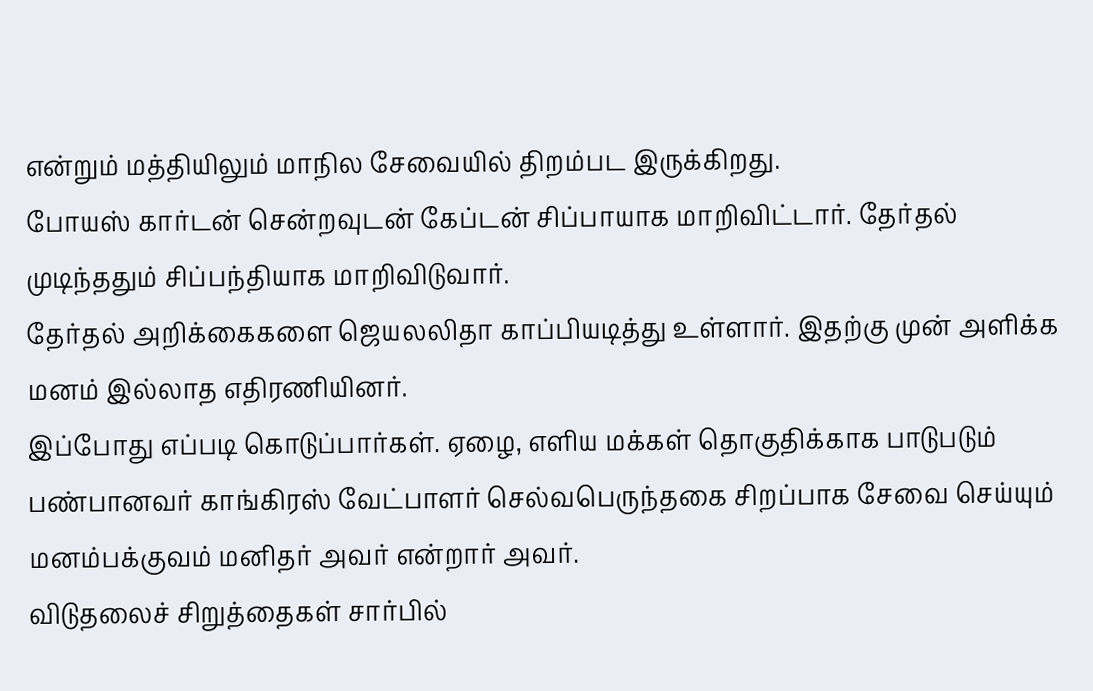என்றும் மத்தியிலும் மாநில சேவையில் திறம்பட இருக்கிறது.
போயஸ் கார்டன் சென்றவுடன் கேப்டன் சிப்பாயாக மாறிவிட்டார். தேர்தல் முடிந்ததும் சிப்பந்தியாக மாறிவிடுவார்.
தேர்தல் அறிக்கைகளை ஜெயலலிதா காப்பியடித்து உள்ளார். இதற்கு முன் அளிக்க மனம் இல்லாத எதிரணியினர்.
இப்போது எப்படி கொடுப்பார்கள். ஏழை, எளிய மக்கள் தொகுதிக்காக பாடுபடும் பண்பானவர் காங்கிரஸ் வேட்பாளர் செல்வபெருந்தகை சிறப்பாக சேவை செய்யும் மனம்பக்குவம் மனிதர் அவர் என்றார் அவர்.
விடுதலைச் சிறுத்தைகள் சார்பில்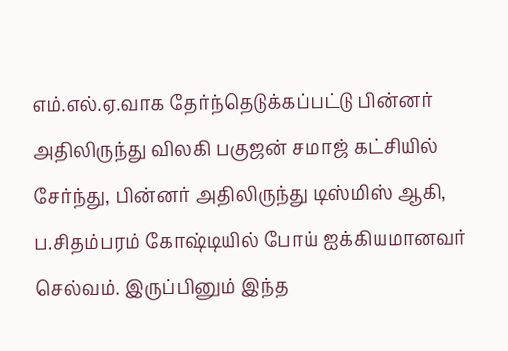எம்.எல்.ஏ.வாக தேர்ந்தெடுக்கப்பட்டு பின்னர் அதிலிருந்து விலகி பகுஜன் சமாஜ் கட்சியில் சேர்ந்து, பின்னர் அதிலிருந்து டிஸ்மிஸ் ஆகி, ப.சிதம்பரம் கோஷ்டியில் போய் ஐக்கியமானவர் செல்வம். இருப்பினும் இந்த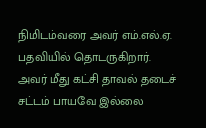நிமிடம்வரை அவர் எம்.எல்.ஏ. பதவியில் தொடருகிறார். அவர் மீது கட்சி தாவல் தடைச் சட்டம் பாயவே இல்லை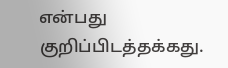என்பது குறிப்பிடத்தக்கது.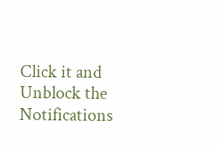Click it and Unblock the Notifications